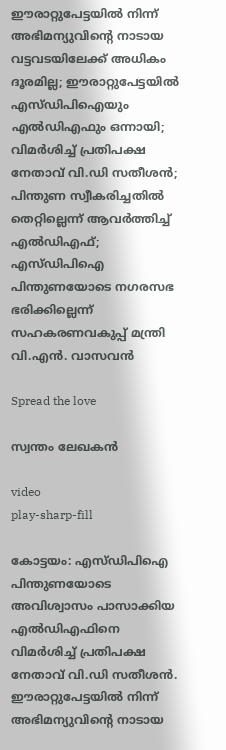ഈരാറ്റുപേട്ടയില്‍ നിന്ന് അഭിമന്യുവിന്റെ നാടായ വട്ടവടയിലേക്ക് അധികം ദൂരമില്ല; ഈരാറ്റുപേട്ടയില്‍ എസ്ഡിപിഐയും എല്‍ഡിഎഫും ഒന്നായി; വിമര്‍ശിച്ച് പ്രതിപക്ഷ നേതാവ് വി.ഡി സതീശന്‍; പിന്തുണ സ്വീകരിച്ചതില്‍ തെറ്റില്ലെന്ന് ആവര്‍ത്തിച്ച് എല്‍ഡിഎഫ്; എസ്ഡിപിഐ പിന്തുണയോടെ നഗരസഭ ഭരിക്കില്ലെന്ന് സഹകരണവകുപ്പ് മന്ത്രി വി.എന്‍. വാസവന്‍

Spread the love

സ്വന്തം ലേഖകന്‍

video
play-sharp-fill

കോട്ടയം: എസ്ഡിപിഐ പിന്തുണയോടെ അവിശ്വാസം പാസാക്കിയ എല്‍ഡിഎഫിനെ വിമര്‍ശിച്ച് പ്രതിപക്ഷ നേതാവ് വി.ഡി സതീശന്‍. ഈരാറ്റുപേട്ടയില്‍ നിന്ന് അഭിമന്യുവിന്റെ നാടായ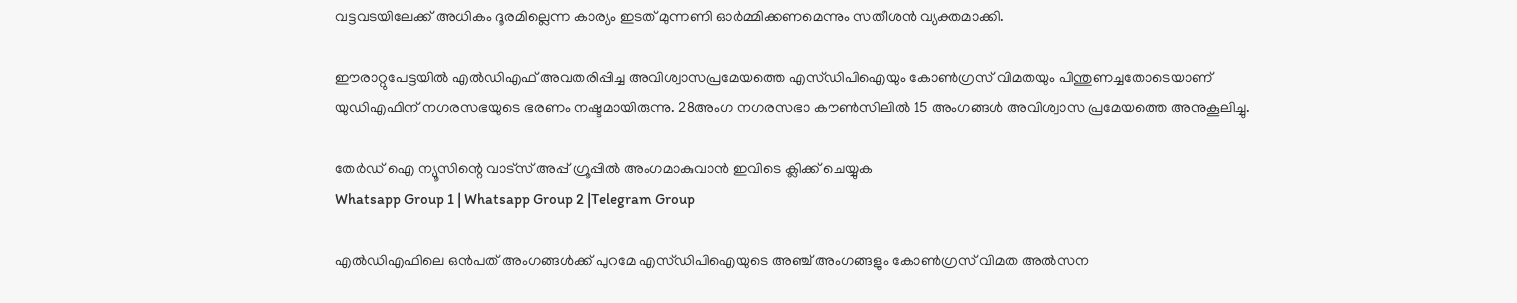വട്ടവടയിലേക്ക് അധികം ദൂരമില്ലെന്ന കാര്യം ഇടത് മുന്നണി ഓര്‍മ്മിക്കണമെന്നും സതീശന്‍ വ്യക്തമാക്കി.

ഈരാറ്റുപേട്ടയില്‍ എല്‍ഡിഎഫ് അവതരിപ്പിച്ച അവിശ്വാസപ്രമേയത്തെ എസ്ഡിപിഐയും കോണ്‍ഗ്രസ് വിമതയും പിന്തുണച്ചതോടെയാണ് യുഡിഎഫിന് നഗരസഭയുടെ ഭരണം നഷ്ടമായിരുന്നു. 28അംഗ നഗരസഭാ കൗണ്‍സിലില്‍ 15 അംഗങ്ങള്‍ അവിശ്വാസ പ്രമേയത്തെ അനുകൂലിച്ചു.

തേർഡ് ഐ ന്യൂസിന്റെ വാട്സ് അപ്പ് ഗ്രൂപ്പിൽ അംഗമാകുവാൻ ഇവിടെ ക്ലിക്ക് ചെയ്യുക
Whatsapp Group 1 | Whatsapp Group 2 |Telegram Group

എല്‍ഡിഎഫിലെ ഒന്‍പത് അംഗങ്ങള്‍ക്ക് പുറമേ എസ്ഡിപിഐയുടെ അഞ്ച് അംഗങ്ങളും കോണ്‍ഗ്രസ് വിമത അല്‍സന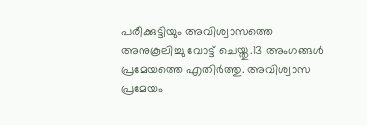പരീക്കുട്ടിയും അവിശ്വാസത്തെ അനുകൂലിച്ചു വോട്ട് ചെയ്തു.13 അംഗങ്ങള്‍ പ്രമേയത്തെ എതിര്‍ത്തു. അവിശ്വാസ പ്രമേയം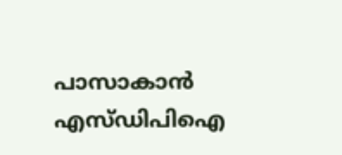പാസാകാന്‍ എസ്ഡിപിഐ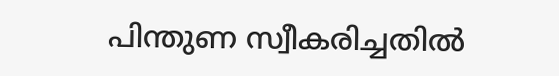പിന്തുണ സ്വീകരിച്ചതില്‍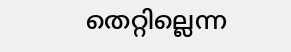തെറ്റില്ലെന്ന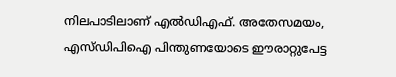നിലപാടിലാണ് എല്‍ഡിഎഫ്. അതേസമയം, എസ്ഡിപിഐ പിന്തുണയോടെ ഈരാറ്റുപേട്ട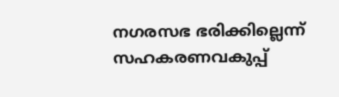നഗരസഭ ഭരിക്കില്ലെന്ന് സഹകരണവകുപ്പ്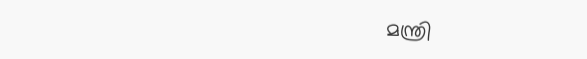മന്ത്രി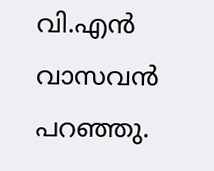വി.എന്‍ വാസവന്‍ പറഞ്ഞു.